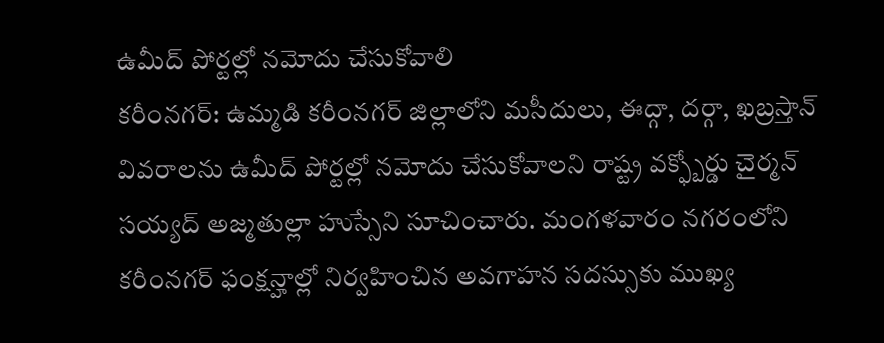ఉమీద్ పోర్టల్లో నమోదు చేసుకోవాలి
కరీంనగర్: ఉమ్మడి కరీంనగర్ జిల్లాలోని మసీదులు, ఈద్గా, దర్గా, ఖబ్రస్తాన్ వివరాలను ఉమీద్ పోర్టల్లో నమోదు చేసుకోవాలని రాష్ట్ర వక్ఫ్బోర్డు చైర్మన్ సయ్యద్ అజ్మతుల్లా హుస్సేని సూచించారు. మంగళవారం నగరంలోని కరీంనగర్ ఫంక్షన్హాల్లో నిర్వహించిన అవగాహన సదస్సుకు ముఖ్య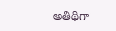అతిథిగా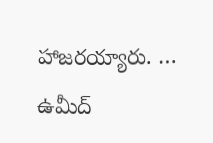హాజరయ్యారు. …
ఉమీద్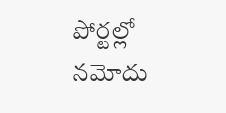పోర్టల్లో నమోదు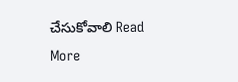చేసుకోవాలి Read More